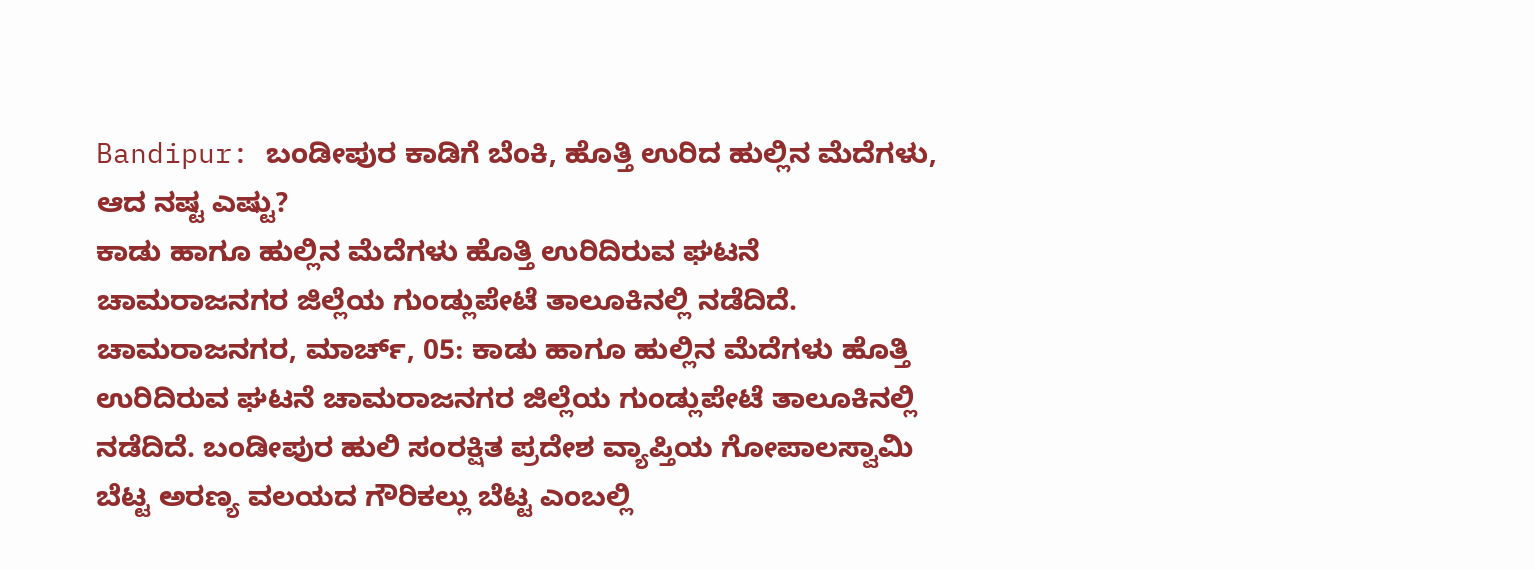Bandipur: ಬಂಡೀಪುರ ಕಾಡಿಗೆ ಬೆಂಕಿ, ಹೊತ್ತಿ ಉರಿದ ಹುಲ್ಲಿನ ಮೆದೆಗಳು, ಆದ ನಷ್ಟ ಎಷ್ಟು?
ಕಾಡು ಹಾಗೂ ಹುಲ್ಲಿನ ಮೆದೆಗಳು ಹೊತ್ತಿ ಉರಿದಿರುವ ಘಟನೆ ಚಾಮರಾಜನಗರ ಜಿಲ್ಲೆಯ ಗುಂಡ್ಲುಪೇಟೆ ತಾಲೂಕಿನಲ್ಲಿ ನಡೆದಿದೆ.
ಚಾಮರಾಜನಗರ, ಮಾರ್ಚ್, 05: ಕಾಡು ಹಾಗೂ ಹುಲ್ಲಿನ ಮೆದೆಗಳು ಹೊತ್ತಿ ಉರಿದಿರುವ ಘಟನೆ ಚಾಮರಾಜನಗರ ಜಿಲ್ಲೆಯ ಗುಂಡ್ಲುಪೇಟೆ ತಾಲೂಕಿನಲ್ಲಿ ನಡೆದಿದೆ. ಬಂಡೀಪುರ ಹುಲಿ ಸಂರಕ್ಷಿತ ಪ್ರದೇಶ ವ್ಯಾಪ್ತಿಯ ಗೋಪಾಲಸ್ವಾಮಿ ಬೆಟ್ಟ ಅರಣ್ಯ ವಲಯದ ಗೌರಿಕಲ್ಲು ಬೆಟ್ಟ ಎಂಬಲ್ಲಿ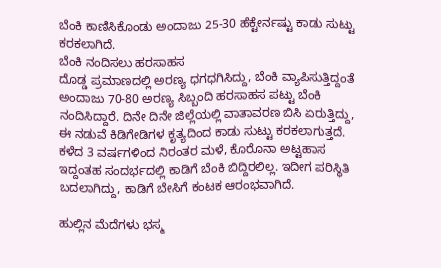ಬೆಂಕಿ ಕಾಣಿಸಿಕೊಂಡು ಅಂದಾಜು 25-30 ಹೆಕ್ಟೇರ್ನಷ್ಟು ಕಾಡು ಸುಟ್ಟು ಕರಕಲಾಗಿದೆ.
ಬೆಂಕಿ ನಂದಿಸಲು ಹರಸಾಹಸ
ದೊಡ್ಡ ಪ್ರಮಾಣದಲ್ಲಿ ಅರಣ್ಯ ಧಗಧಗಿಸಿದ್ದು, ಬೆಂಕಿ ವ್ಯಾಪಿಸುತ್ತಿದ್ದಂತೆ ಅಂದಾಜು 70-80 ಅರಣ್ಯ ಸಿಬ್ಬಂದಿ ಹರಸಾಹಸ ಪಟ್ಟು ಬೆಂಕಿ ನಂದಿಸಿದ್ದಾರೆ. ದಿನೇ ದಿನೇ ಜಿಲ್ಲೆಯಲ್ಲಿ ವಾತಾವರಣ ಬಿಸಿ ಏರುತ್ತಿದ್ದು, ಈ ನಡುವೆ ಕಿಡಿಗೇಡಿಗಳ ಕೃತ್ಯದಿಂದ ಕಾಡು ಸುಟ್ಟು ಕರಕಲಾಗುತ್ತದೆ. ಕಳೆದ 3 ವರ್ಷಗಳಿಂದ ನಿರಂತರ ಮಳೆ, ಕೊರೊನಾ ಅಟ್ಟಹಾಸ ಇದ್ದಂತಹ ಸಂದರ್ಭದಲ್ಲಿ ಕಾಡಿಗೆ ಬೆಂಕಿ ಬಿದ್ದಿರಲಿಲ್ಲ. ಇದೀಗ ಪರಿಸ್ಥಿತಿ ಬದಲಾಗಿದ್ದು, ಕಾಡಿಗೆ ಬೇಸಿಗೆ ಕಂಟಕ ಆರಂಭವಾಗಿದೆ.

ಹುಲ್ಲಿನ ಮೆದೆಗಳು ಭಸ್ಮ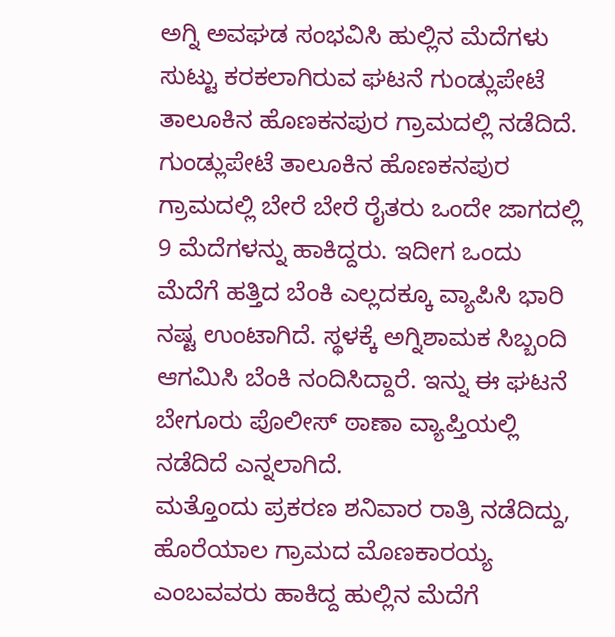ಅಗ್ನಿ ಅವಘಡ ಸಂಭವಿಸಿ ಹುಲ್ಲಿನ ಮೆದೆಗಳು ಸುಟ್ಟು ಕರಕಲಾಗಿರುವ ಘಟನೆ ಗುಂಡ್ಲುಪೇಟೆ ತಾಲೂಕಿನ ಹೊಣಕನಪುರ ಗ್ರಾಮದಲ್ಲಿ ನಡೆದಿದೆ. ಗುಂಡ್ಲುಪೇಟೆ ತಾಲೂಕಿನ ಹೊಣಕನಪುರ ಗ್ರಾಮದಲ್ಲಿ ಬೇರೆ ಬೇರೆ ರೈತರು ಒಂದೇ ಜಾಗದಲ್ಲಿ 9 ಮೆದೆಗಳನ್ನು ಹಾಕಿದ್ದರು. ಇದೀಗ ಒಂದು ಮೆದೆಗೆ ಹತ್ತಿದ ಬೆಂಕಿ ಎಲ್ಲದಕ್ಕೂ ವ್ಯಾಪಿಸಿ ಭಾರಿ ನಷ್ಟ ಉಂಟಾಗಿದೆ. ಸ್ಥಳಕ್ಕೆ ಅಗ್ನಿಶಾಮಕ ಸಿಬ್ಬಂದಿ ಆಗಮಿಸಿ ಬೆಂಕಿ ನಂದಿಸಿದ್ದಾರೆ. ಇನ್ನು ಈ ಘಟನೆ ಬೇಗೂರು ಪೊಲೀಸ್ ಠಾಣಾ ವ್ಯಾಪ್ತಿಯಲ್ಲಿ ನಡೆದಿದೆ ಎನ್ನಲಾಗಿದೆ.
ಮತ್ತೊಂದು ಪ್ರಕರಣ ಶನಿವಾರ ರಾತ್ರಿ ನಡೆದಿದ್ದು, ಹೊರೆಯಾಲ ಗ್ರಾಮದ ಮೊಣಕಾರಯ್ಯ ಎಂಬವವರು ಹಾಕಿದ್ದ ಹುಲ್ಲಿನ ಮೆದೆಗೆ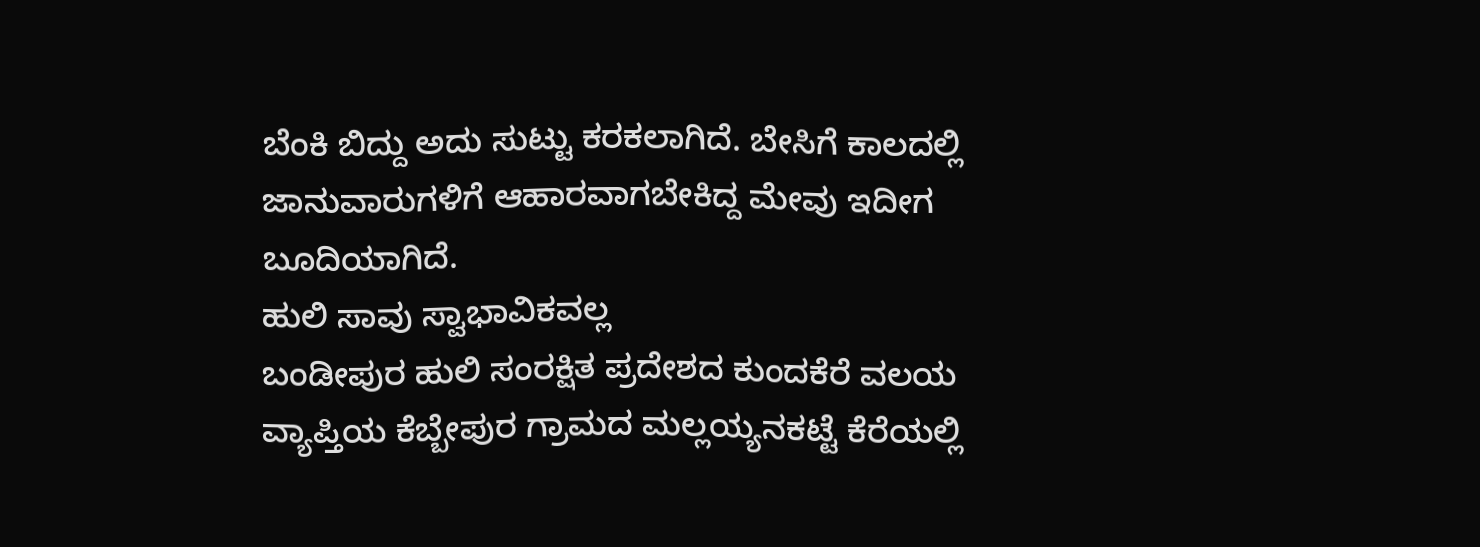ಬೆಂಕಿ ಬಿದ್ದು ಅದು ಸುಟ್ಟು ಕರಕಲಾಗಿದೆ. ಬೇಸಿಗೆ ಕಾಲದಲ್ಲಿ ಜಾನುವಾರುಗಳಿಗೆ ಆಹಾರವಾಗಬೇಕಿದ್ದ ಮೇವು ಇದೀಗ ಬೂದಿಯಾಗಿದೆ.
ಹುಲಿ ಸಾವು ಸ್ವಾಭಾವಿಕವಲ್ಲ
ಬಂಡೀಪುರ ಹುಲಿ ಸಂರಕ್ಷಿತ ಪ್ರದೇಶದ ಕುಂದಕೆರೆ ವಲಯ ವ್ಯಾಪ್ತಿಯ ಕೆಬ್ಬೇಪುರ ಗ್ರಾಮದ ಮಲ್ಲಯ್ಯನಕಟ್ಟೆ ಕೆರೆಯಲ್ಲಿ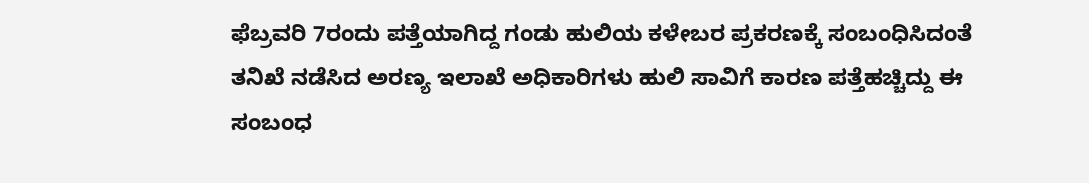ಫೆಬ್ರವರಿ 7ರಂದು ಪತ್ತೆಯಾಗಿದ್ದ ಗಂಡು ಹುಲಿಯ ಕಳೇಬರ ಪ್ರಕರಣಕ್ಕೆ ಸಂಬಂಧಿಸಿದಂತೆ ತನಿಖೆ ನಡೆಸಿದ ಅರಣ್ಯ ಇಲಾಖೆ ಅಧಿಕಾರಿಗಳು ಹುಲಿ ಸಾವಿಗೆ ಕಾರಣ ಪತ್ತೆಹಚ್ಚಿದ್ದು ಈ ಸಂಬಂಧ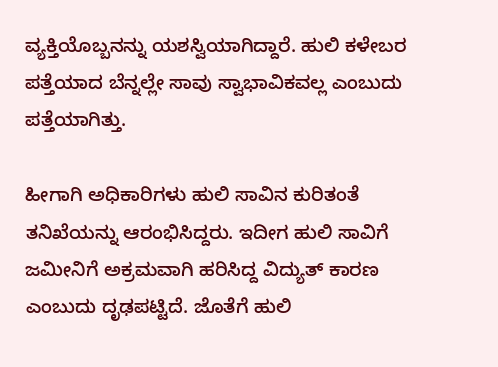ವ್ಯಕ್ತಿಯೊಬ್ಬನನ್ನು ಯಶಸ್ವಿಯಾಗಿದ್ದಾರೆ. ಹುಲಿ ಕಳೇಬರ ಪತ್ತೆಯಾದ ಬೆನ್ನಲ್ಲೇ ಸಾವು ಸ್ವಾಭಾವಿಕವಲ್ಲ ಎಂಬುದು ಪತ್ತೆಯಾಗಿತ್ತು.

ಹೀಗಾಗಿ ಅಧಿಕಾರಿಗಳು ಹುಲಿ ಸಾವಿನ ಕುರಿತಂತೆ ತನಿಖೆಯನ್ನು ಆರಂಭಿಸಿದ್ದರು. ಇದೀಗ ಹುಲಿ ಸಾವಿಗೆ ಜಮೀನಿಗೆ ಅಕ್ರಮವಾಗಿ ಹರಿಸಿದ್ದ ವಿದ್ಯುತ್ ಕಾರಣ ಎಂಬುದು ದೃಢಪಟ್ಟಿದೆ. ಜೊತೆಗೆ ಹುಲಿ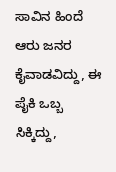ಸಾವಿನ ಹಿಂದೆ ಆರು ಜನರ ಕೈವಾಡವಿದ್ದು, ಈ ಪೈಕಿ ಒಬ್ಬ ಸಿಕ್ಕಿದ್ದು,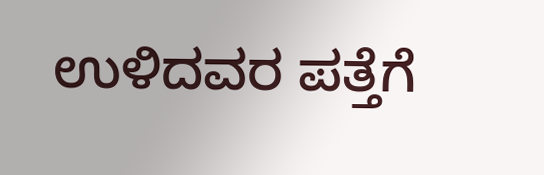ಉಳಿದವರ ಪತ್ತೆಗೆ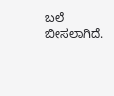ಬಲೆ ಬೀಸಲಾಗಿದೆ.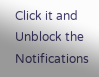Click it and Unblock the Notifications